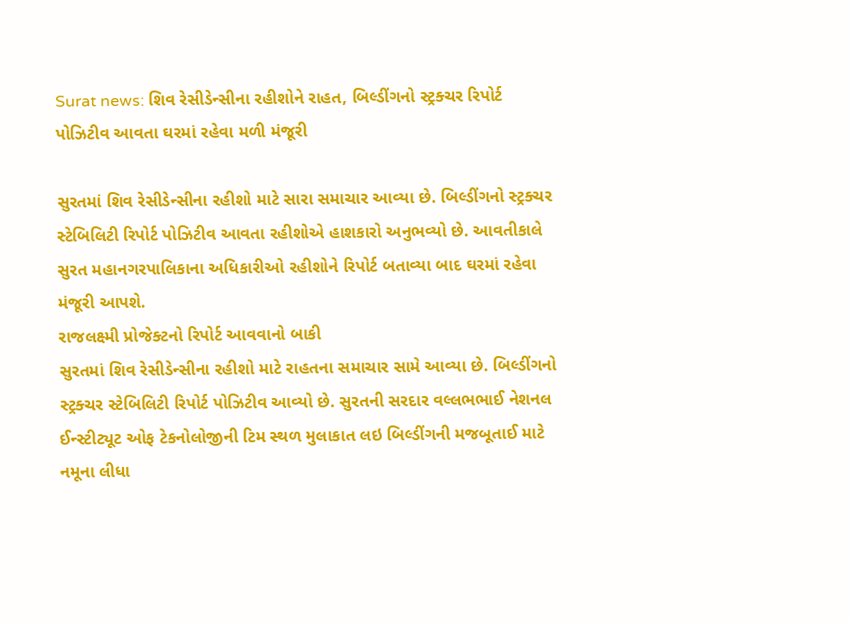Surat news: શિવ રેસીડેન્સીના રહીશોને રાહત, બિલ્ડીંગનો સ્ટ્રક્ચર રિપોર્ટ પોઝિટીવ આવતા ઘરમાં રહેવા મળી મંજૂરી

સુરતમાં શિવ રેસીડેન્સીના રહીશો માટે સારા સમાચાર આવ્યા છે. બિલ્ડીંગનો સ્ટ્રક્ચર સ્ટેબિલિટી રિપોર્ટ પોઝિટીવ આવતા રહીશોએ હાશકારો અનુભવ્યો છે. આવતીકાલે સુરત મહાનગરપાલિકાના અધિકારીઓ રહીશોને રિપોર્ટ બતાવ્યા બાદ ઘરમાં રહેવા મંજૂરી આપશે.
રાજલક્ષ્મી પ્રોજેક્ટનો રિપોર્ટ આવવાનો બાકી
સુરતમાં શિવ રેસીડેન્સીના રહીશો માટે રાહતના સમાચાર સામે આવ્યા છે. બિલ્ડીંગનો સ્ટ્રક્ચર સ્ટેબિલિટી રિપોર્ટ પોઝિટીવ આવ્યો છે. સુરતની સરદાર વલ્લભભાઈ નેશનલ ઈન્સ્ટીટ્યૂટ ઓફ ટેકનોલોજીની ટિમ સ્થળ મુલાકાત લઇ બિલ્ડીંગની મજબૂતાઈ માટે નમૂના લીધા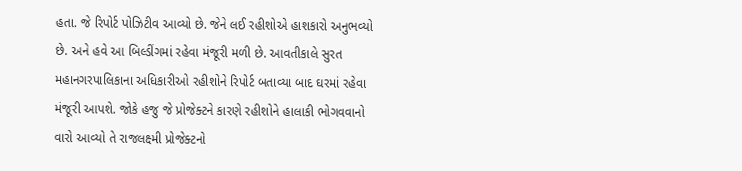હતા. જે રિપોર્ટ પોઝિટીવ આવ્યો છે. જેને લઈ રહીશોએ હાશકારો અનુભવ્યો છે. અને હવે આ બિલ્ડીંગમાં રહેવા મંજૂરી મળી છે. આવતીકાલે સુરત મહાનગરપાલિકાના અધિકારીઓ રહીશોને રિપોર્ટ બતાવ્યા બાદ ઘરમાં રહેવા મંજૂરી આપશે. જોકે હજુ જે પ્રોજેક્ટને કારણે રહીશોને હાલાકી ભોગવવાનો વારો આવ્યો તે રાજલક્ષ્મી પ્રોજેક્ટનો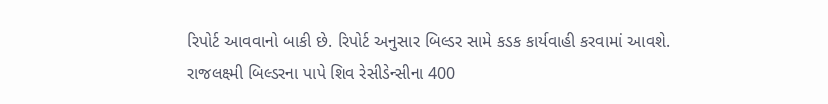રિપોર્ટ આવવાનો બાકી છે. રિપોર્ટ અનુસાર બિલ્ડર સામે કડક કાર્યવાહી કરવામાં આવશે. રાજલક્ષ્મી બિલ્ડરના પાપે શિવ રેસીડેન્સીના 400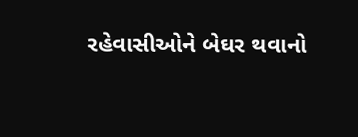રહેવાસીઓને બેઘર થવાનો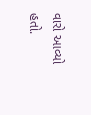વારો આવ્યો હતો.